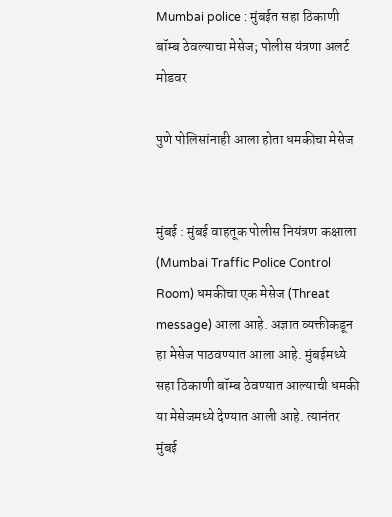Mumbai police : मुंबईत सहा ठिकाणी बॉम्ब ठेवल्याचा मेसेज; पोलीस यंत्रणा अलर्ट मोडवर

पुणे पोलिसांनाही आला होता धमकीचा मेसेज


मुंबई : मुंबई वाहतूक पोलीस नियंत्रण कक्षाला (Mumbai Traffic Police Control Room) धमकीचा एक मेसेज (Threat message) आला आहे. अज्ञात व्यक्तीकडून हा मेसेज पाठवण्यात आला आहे. मुंबईमध्ये सहा ठिकाणी बॉम्ब ठेवण्यात आल्याची धमकी या मेसेजमध्ये देण्यात आली आहे. त्यानंतर मुंबई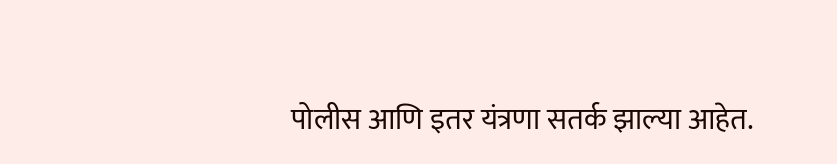पोलीस आणि इतर यंत्रणा सतर्क झाल्या आहेत.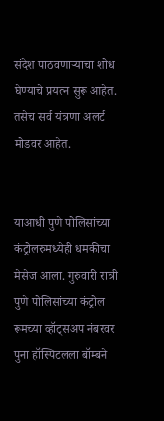संदेश पाठवणाऱ्याचा शोध घेण्याचे प्रयत्न सुरू आहेत. तसेच सर्व यंत्रणा अलर्ट मोडवर आहेत.


याआधी पुणे पोलिसांच्या कंट्रोलरुमध्येही धमकीचा मेसेज आला. गुरुवारी रात्री पुणे पोलिसांच्या कंट्रोल रूमच्या व्हॉट्सअप नंबरवर पुना हॉस्पिटलला बॉम्बने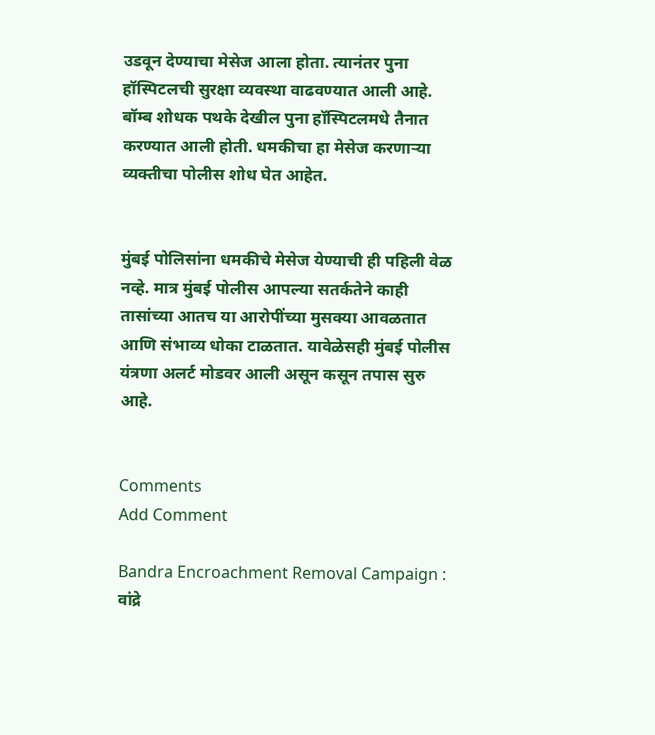उडवून देण्याचा मेसेज आला होता. त्यानंतर पुना हॉस्पिटलची सुरक्षा व्यवस्था वाढवण्यात आली आहे. बॉम्ब शोधक पथके देखील पुना हॉस्पिटलमधे तैनात करण्यात आली होती. धमकीचा हा मेसेज करणाऱ्या व्यक्तीचा पोलीस शोध घेत आहेत.


मुंबई पोलिसांना धमकीचे मेसेज येण्याची ही पहिली वेळ नव्हे. मात्र मुंबई पोलीस आपल्या सतर्कतेने काही तासांच्या आतच या आरोपींच्या मुसक्या आवळतात आणि संभाव्य धोका टाळतात. यावेळेसही मुंबई पोलीस यंत्रणा अलर्ट मोडवर आली असून कसून तपास सुरु आहे.


Comments
Add Comment

Bandra Encroachment Removal Campaign : वांद्रे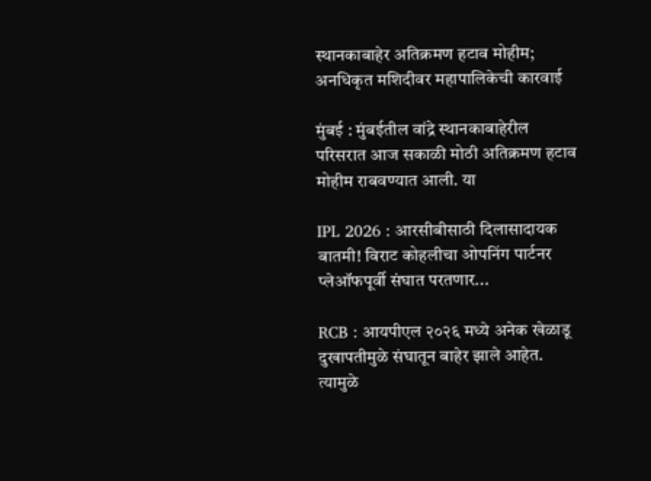स्थानकाबाहेर अतिक्रमण हटाव मोहीम; अनधिकृत मशिदीवर महापालिकेची कारवाई

मुंबई : मुंबईतील वांद्रे स्थानकाबाहेरील परिसरात आज सकाळी मोठी अतिक्रमण हटाव मोहीम राबवण्यात आली. या

IPL 2026 : आरसीबीसाठी दिलासादायक बातमी! विराट कोहलीचा ओपनिंग पार्टनर प्लेऑफपूर्वी संघात परतणार...

RCB : आयपीएल २०२६ मध्ये अनेक खेळाडू दुखापतीमुळे संघातून बाहेर झाले आहेत. त्यामुळे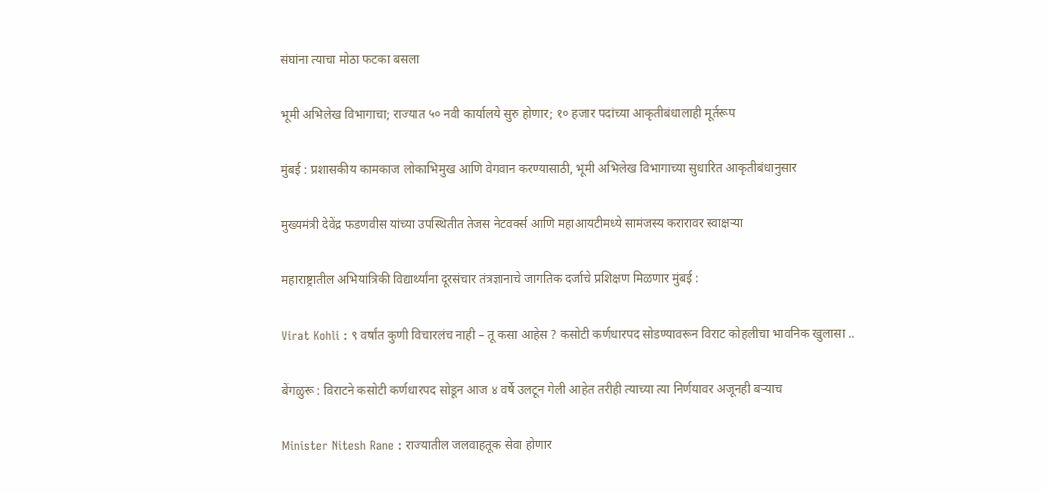संघांना त्याचा मोठा फटका बसला

भूमी अभिलेख विभागाचा; राज्यात ५० नवी कार्यालये सुरु होणार; १० हजार पदांच्या आकृतीबंधालाही मूर्तरूप

मुंबई : प्रशासकीय कामकाज लोकाभिमुख आणि वेगवान करण्यासाठी, भूमी अभिलेख विभागाच्या सुधारित आकृतीबंधानुसार

मुख्यमंत्री देवेंद्र फडणवीस यांच्या उपस्थितीत तेजस नेटवर्क्स आणि महाआयटीमध्ये सामंजस्य करारावर स्वाक्षऱ्या

महाराष्ट्रातील अभियांत्रिकी विद्यार्थ्यांना दूरसंचार तंत्रज्ञानाचे जागतिक दर्जाचे प्रशिक्षण मिळणार मुंबई :

Virat Kohli : ९ वर्षांत कुणी विचारलंच नाही – तू कसा आहेस ? कसोटी कर्णधारपद सोडण्यावरून विराट कोहलीचा भावनिक खुलासा ..

बेंगळुरू : विराटने कसोटी कर्णधारपद सोडून आज ४ वर्षे उलटून गेली आहेत तरीही त्याच्या त्या निर्णयावर अजूनही बऱ्याच

Minister Nitesh Rane : राज्यातील जलवाहतूक सेवा होणार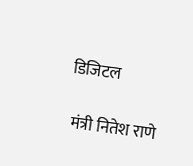डिजिटल

 मंत्री नितेश राणे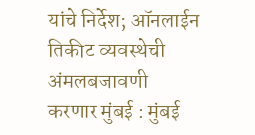यांचे निर्देश; ऑनलाईन तिकीट व्यवस्थेची अंमलबजावणी करणार मुंबई : मुंबई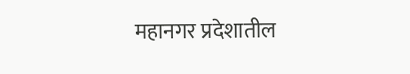महानगर प्रदेशातील